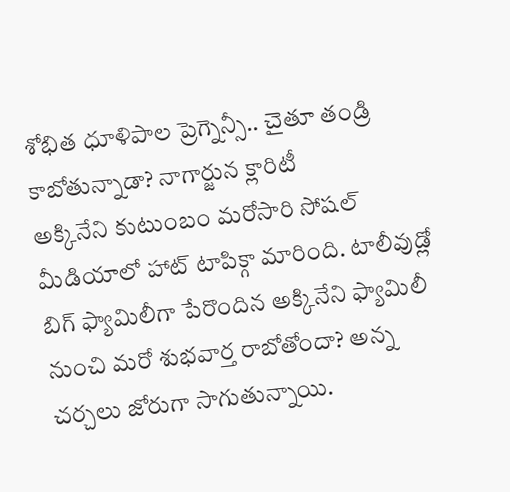శోభిత ధూళిపాల ప్రెగ్నెన్సీ.. చైతూ తండ్రి కాబోతున్నాడా? నాగార్జున క్లారిటీ
అక్కినేని కుటుంబం మరోసారి సోషల్ మీడియాలో హాట్ టాపిక్గా మారింది. టాలీవుడ్లో బిగ్ ఫ్యామిలీగా పేరొందిన అక్కినేని ఫ్యామిలీ నుంచి మరో శుభవార్త రాబోతోందా? అన్న చర్చలు జోరుగా సాగుతున్నాయి.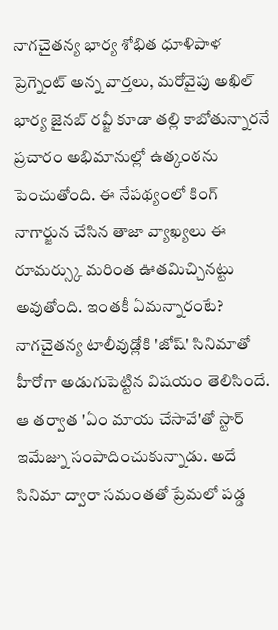నాగచైతన్య భార్య శోభిత ధూళిపాళ ప్రెగ్నెంట్ అన్న వార్తలు, మరోవైపు అఖిల్ భార్య జైనబ్ రవ్జీ కూడా తల్లి కాబోతున్నారనే ప్రచారం అభిమానుల్లో ఉత్కంఠను పెంచుతోంది. ఈ నేపథ్యంలో కింగ్ నాగార్జున చేసిన తాజా వ్యాఖ్యలు ఈ రూమర్స్కు మరింత ఊతమిచ్చినట్టు అవుతోంది. ఇంతకీ ఏమన్నారంటే?
నాగచైతన్య టాలీవుడ్లోకి 'జోష్' సినిమాతో హీరోగా అడుగుపెట్టిన విషయం తెలిసిందే. ఆ తర్వాత 'ఏం మాయ చేసావే'తో స్టార్ ఇమేజ్ను సంపాదించుకున్నాడు. అదే సినిమా ద్వారా సమంతతో ప్రేమలో పడ్డ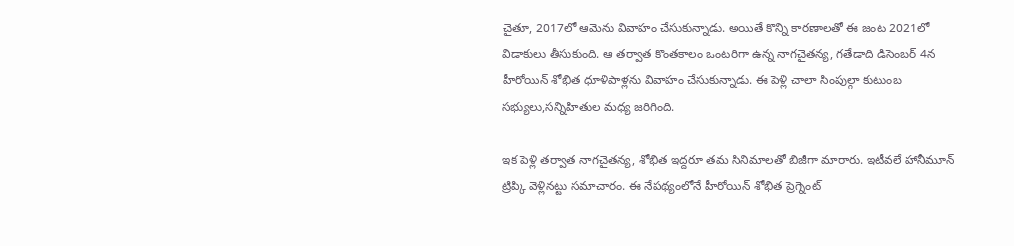చైతూ, 2017లో ఆమెను వివాహం చేసుకున్నాడు. అయితే కొన్ని కారణాలతో ఈ జంట 2021లో విడాకులు తీసుకుంది. ఆ తర్వాత కొంతకాలం ఒంటరిగా ఉన్న నాగచైతన్య, గతేడాది డిసెంబర్ 4న హీరోయిన్ శోభిత ధూళిపాళ్లను వివాహం చేసుకున్నాడు. ఈ పెళ్లి చాలా సింపుల్గా కుటుంబ సభ్యులు,సన్నిహితుల మధ్య జరిగింది.

ఇక పెళ్లి తర్వాత నాగచైతన్య, శోభిత ఇద్దరూ తమ సినిమాలతో బిజీగా మారారు. ఇటీవలే హానీమూన్ ట్రిప్కి వెళ్లినట్టు సమాచారం. ఈ నేపథ్యంలోనే హీరోయిన్ శోభిత ప్రెగ్నెంట్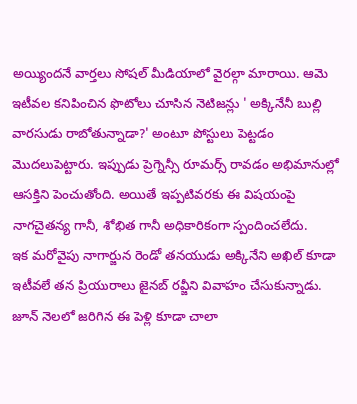అయ్యిందనే వార్తలు సోషల్ మీడియాలో వైరల్గా మారాయి. ఆమె ఇటీవల కనిపించిన ఫొటోలు చూసిన నెటిజన్లు ' అక్కినేనీ బుల్లి వారసుడు రాబోతున్నాడా?' అంటూ పోస్టులు పెట్టడం మొదలుపెట్టారు. ఇప్పుడు ప్రెగ్నెన్సీ రూమర్స్ రావడం అభిమానుల్లో ఆసక్తిని పెంచుతోంది. అయితే ఇప్పటివరకు ఈ విషయంపై నాగచైతన్య గానీ, శోభిత గానీ అధికారికంగా స్పందించలేదు.
ఇక మరోవైపు నాగార్జున రెండో తనయుడు అక్కినేని అఖిల్ కూడా ఇటీవలే తన ప్రియురాలు జైనబ్ రవ్జీని వివాహం చేసుకున్నాడు. జూన్ నెలలో జరిగిన ఈ పెళ్లి కూడా చాలా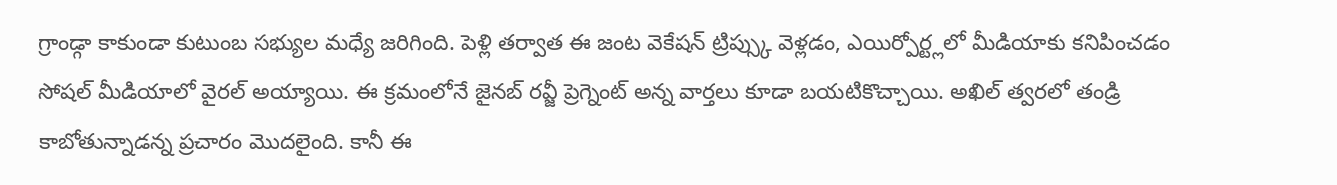గ్రాండ్గా కాకుండా కుటుంబ సభ్యుల మధ్యే జరిగింది. పెళ్లి తర్వాత ఈ జంట వెకేషన్ ట్రిప్స్కు వెళ్లడం, ఎయిర్పోర్ట్లలో మీడియాకు కనిపించడం సోషల్ మీడియాలో వైరల్ అయ్యాయి. ఈ క్రమంలోనే జైనబ్ రవ్జీ ప్రెగ్నెంట్ అన్న వార్తలు కూడా బయటికొచ్చాయి. అఖిల్ త్వరలో తండ్రి కాబోతున్నాడన్న ప్రచారం మొదలైంది. కానీ ఈ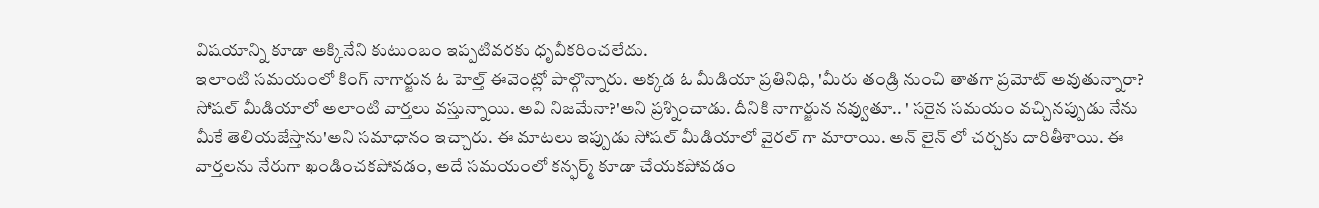విషయాన్ని కూడా అక్కినేని కుటుంబం ఇప్పటివరకు ధృవీకరించలేదు.
ఇలాంటి సమయంలో కింగ్ నాగార్జున ఓ హెల్త్ ఈవెంట్లో పాల్గొన్నారు. అక్కడ ఓ మీడియా ప్రతినిధి, 'మీరు తండ్రి నుంచి తాతగా ప్రమోట్ అవుతున్నారా? సోషల్ మీడియాలో అలాంటి వార్తలు వస్తున్నాయి. అవి నిజమేనా?'అని ప్రశ్నించాడు. దీనికి నాగార్జున నవ్వుతూ.. ' సరైన సమయం వచ్చినప్పుడు నేను మీకే తెలియజేస్తాను'అని సమాధానం ఇచ్చారు. ఈ మాటలు ఇప్పుడు సోషల్ మీడియాలో వైరల్ గా మారాయి. అన్ లైన్ లో చర్చకు దారితీశాయి. ఈ వార్తలను నేరుగా ఖండించకపోవడం, అదే సమయంలో కన్ఫర్మ్ కూడా చేయకపోవడం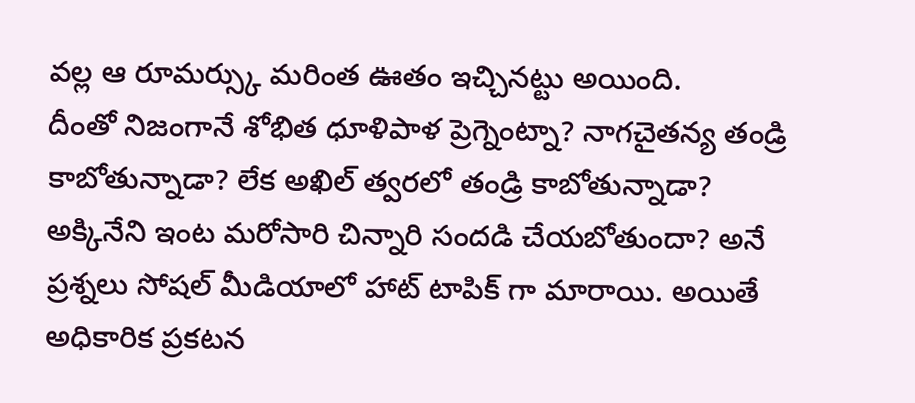వల్ల ఆ రూమర్స్కు మరింత ఊతం ఇచ్చినట్టు అయింది.
దీంతో నిజంగానే శోభిత ధూళిపాళ ప్రెగ్నెంట్నా? నాగచైతన్య తండ్రి కాబోతున్నాడా? లేక అఖిల్ త్వరలో తండ్రి కాబోతున్నాడా? అక్కినేని ఇంట మరోసారి చిన్నారి సందడి చేయబోతుందా? అనే ప్రశ్నలు సోషల్ మీడియాలో హాట్ టాపిక్ గా మారాయి. అయితే అధికారిక ప్రకటన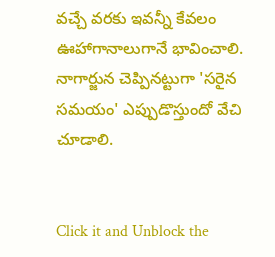వచ్చే వరకు ఇవన్నీ కేవలం ఊహాగానాలుగానే భావించాలి. నాగార్జున చెప్పినట్టుగా 'సరైన సమయం' ఎప్పుడొస్తుందో వేచి చూడాలి.


Click it and Unblock the